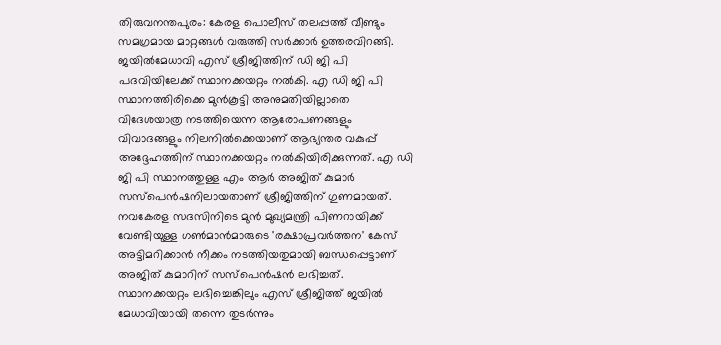തിരുവനന്തപുരം: കേരള പൊലീസ് തലപ്പത്ത് വീണ്ടും സമഗ്രമായ മാറ്റങ്ങൾ വരുത്തി സർക്കാർ ഉത്തരവിറങ്ങി. ജയിൽമേധാവി എസ് ശ്രീജിത്തിന് ഡി ജി പി പദവിയിലേക്ക് സ്ഥാനക്കയറ്റം നൽകി. എ ഡി ജി പി സ്ഥാനത്തിരിക്കെ മുൻകൂട്ടി അനുമതിയില്ലാതെ വിദേശയാത്ര നടത്തിയെന്ന ആരോപണങ്ങളും വിവാദങ്ങളും നിലനിൽക്കെയാണ് ആഭ്യന്തര വകുപ്പ് അദ്ദേഹത്തിന് സ്ഥാനക്കയറ്റം നൽകിയിരിക്കുന്നത്. എ ഡി ജി പി സ്ഥാനത്തുള്ള എം ആർ അജിത് കുമാർ സസ്പെൻഷനിലായതാണ് ശ്രീജിത്തിന് ഗുണമായത്. നവകേരള സദസിനിടെ മുൻ മുഖ്യമന്ത്രി പിണറായിക്ക് വേണ്ടിയുള്ള ഗൺമാൻമാരുടെ 'രക്ഷാപ്രവർത്തന' കേസ് അട്ടിമറിക്കാൻ നീക്കം നടത്തിയതുമായി ബന്ധപ്പെട്ടാണ് അജിത് കുമാറിന് സസ്പെൻഷൻ ലഭിച്ചത്. സ്ഥാനക്കയറ്റം ലഭിച്ചെങ്കിലും എസ് ശ്രീജിത്ത് ജയിൽ മേധാവിയായി തന്നെ തുടർന്നും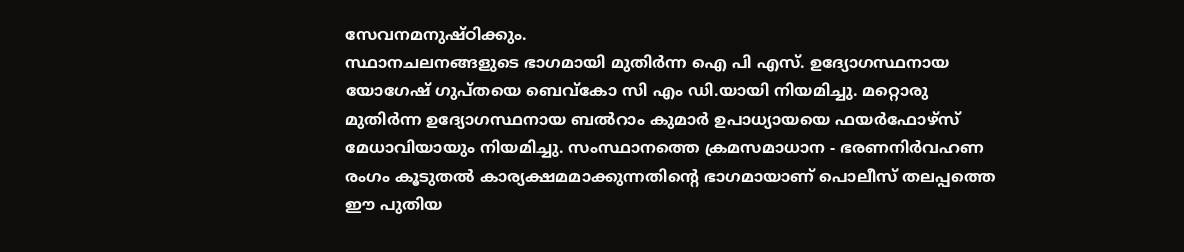സേവനമനുഷ്ഠിക്കും.
സ്ഥാനചലനങ്ങളുടെ ഭാഗമായി മുതിർന്ന ഐ പി എസ്. ഉദ്യോഗസ്ഥനായ യോഗേഷ് ഗുപ്തയെ ബെവ്കോ സി എം ഡി.യായി നിയമിച്ചു. മറ്റൊരു മുതിർന്ന ഉദ്യോഗസ്ഥനായ ബൽറാം കുമാർ ഉപാധ്യായയെ ഫയർഫോഴ്സ് മേധാവിയായും നിയമിച്ചു. സംസ്ഥാനത്തെ ക്രമസമാധാന - ഭരണനിർവഹണ രംഗം കൂടുതൽ കാര്യക്ഷമമാക്കുന്നതിന്റെ ഭാഗമായാണ് പൊലീസ് തലപ്പത്തെ ഈ പുതിയ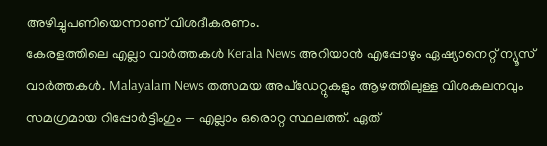അഴിച്ചുപണിയെന്നാണ് വിശദീകരണം.
കേരളത്തിലെ എല്ലാ വാർത്തകൾ Kerala News അറിയാൻ എപ്പോഴും ഏഷ്യാനെറ്റ് ന്യൂസ് വാർത്തകൾ. Malayalam News തത്സമയ അപ്ഡേറ്റുകളും ആഴത്തിലുള്ള വിശകലനവും സമഗ്രമായ റിപ്പോർട്ടിംഗും — എല്ലാം ഒരൊറ്റ സ്ഥലത്ത്. ഏത്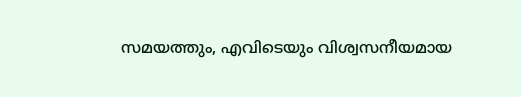സമയത്തും, എവിടെയും വിശ്വസനീയമായ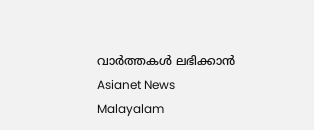വാർത്തകൾ ലഭിക്കാൻ Asianet News Malayalam